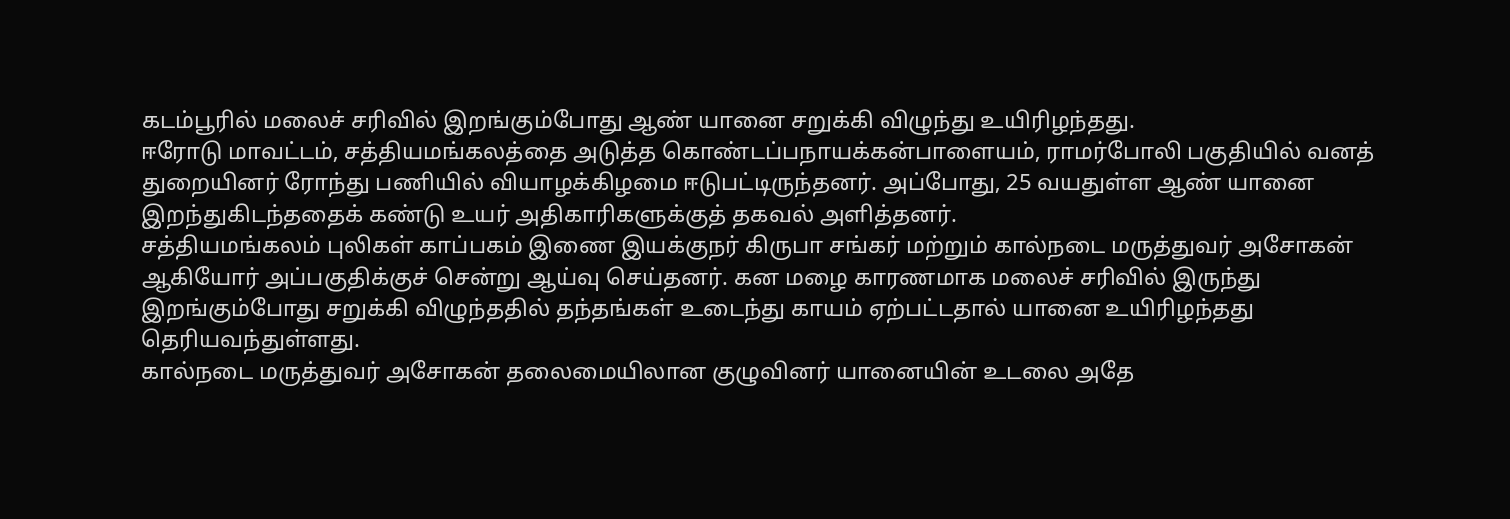கடம்பூரில் மலைச் சரிவில் இறங்கும்போது ஆண் யானை சறுக்கி விழுந்து உயிரிழந்தது.
ஈரோடு மாவட்டம், சத்தியமங்கலத்தை அடுத்த கொண்டப்பநாயக்கன்பாளையம், ராமர்போலி பகுதியில் வனத் துறையினர் ரோந்து பணியில் வியாழக்கிழமை ஈடுபட்டிருந்தனர். அப்போது, 25 வயதுள்ள ஆண் யானை இறந்துகிடந்ததைக் கண்டு உயர் அதிகாரிகளுக்குத் தகவல் அளித்தனர்.
சத்தியமங்கலம் புலிகள் காப்பகம் இணை இயக்குநர் கிருபா சங்கர் மற்றும் கால்நடை மருத்துவர் அசோகன் ஆகியோர் அப்பகுதிக்குச் சென்று ஆய்வு செய்தனர். கன மழை காரணமாக மலைச் சரிவில் இருந்து இறங்கும்போது சறுக்கி விழுந்ததில் தந்தங்கள் உடைந்து காயம் ஏற்பட்டதால் யானை உயிரிழந்தது தெரியவந்துள்ளது.
கால்நடை மருத்துவர் அசோகன் தலைமையிலான குழுவினர் யானையின் உடலை அதே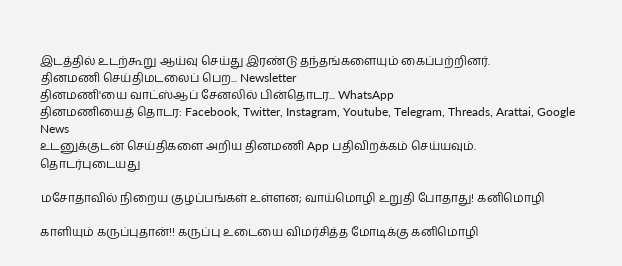இடத்தில் உடற்கூறு ஆய்வு செய்து இரண்டு தந்தங்களையும் கைப்பற்றினர்.
தினமணி செய்திமடலைப் பெற... Newsletter
தினமணி'யை வாட்ஸ்ஆப் சேனலில் பின்தொடர... WhatsApp
தினமணியைத் தொடர: Facebook, Twitter, Instagram, Youtube, Telegram, Threads, Arattai, Google News
உடனுக்குடன் செய்திகளை அறிய தினமணி App பதிவிறக்கம் செய்யவும்.
தொடர்புடையது

மசோதாவில் நிறைய குழப்பங்கள் உள்ளன; வாய்மொழி உறுதி போதாது! கனிமொழி

காளியும் கருப்புதான்!! கருப்பு உடையை விமர்சித்த மோடிக்கு கனிமொழி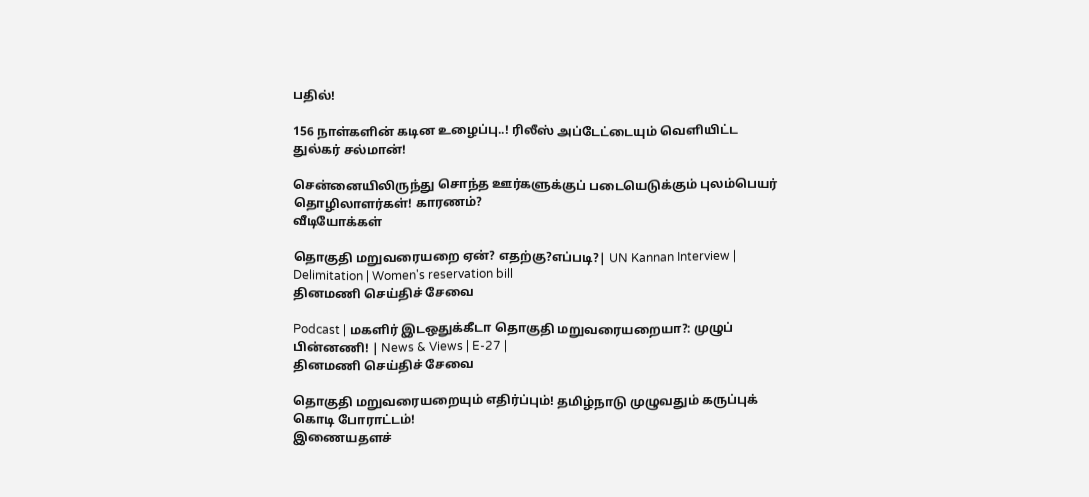பதில்!

156 நாள்களின் கடின உழைப்பு..! ரிலீஸ் அப்டேட்டையும் வெளியிட்ட துல்கர் சல்மான்!

சென்னையிலிருந்து சொந்த ஊர்களுக்குப் படையெடுக்கும் புலம்பெயர் தொழிலாளர்கள்! காரணம்?
வீடியோக்கள்

தொகுதி மறுவரையறை ஏன்? எதற்கு?எப்படி?| UN Kannan Interview | Delimitation | Women's reservation bill
தினமணி செய்திச் சேவை

Podcast | மகளிர் இடஒதுக்கீடா தொகுதி மறுவரையறையா?: முழுப் பின்னணி! | News & Views | E-27 |
தினமணி செய்திச் சேவை

தொகுதி மறுவரையறையும் எதிர்ப்பும்! தமிழ்நாடு முழுவதும் கருப்புக் கொடி போராட்டம்!
இணையதளச்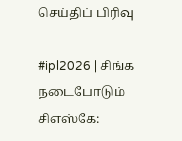செய்திப் பிரிவு

#ipl2026 | சிங்க நடைபோடும் சிஎஸ்கே: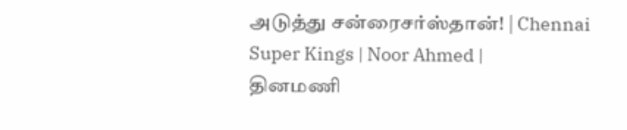அடுத்து சன்ரைசர்ஸ்தான்! | Chennai Super Kings | Noor Ahmed |
தினமணி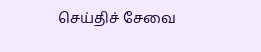செய்திச் சேவை